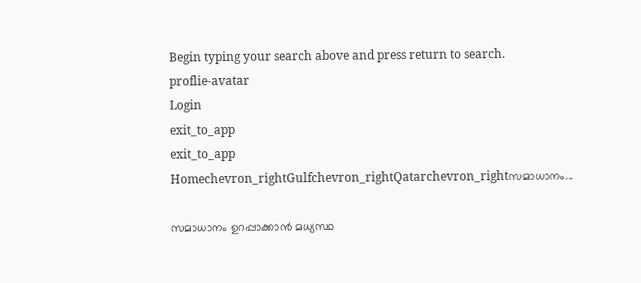Begin typing your search above and press return to search.
proflie-avatar
Login
exit_to_app
exit_to_app
Homechevron_rightGulfchevron_rightQatarchevron_rightസമാധാനം...

സമാധാനം ഉറപ്പാക്കാൻ മധ്യസ്ഥ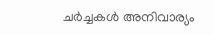ചർച്ചകൾ അനിവാര്യം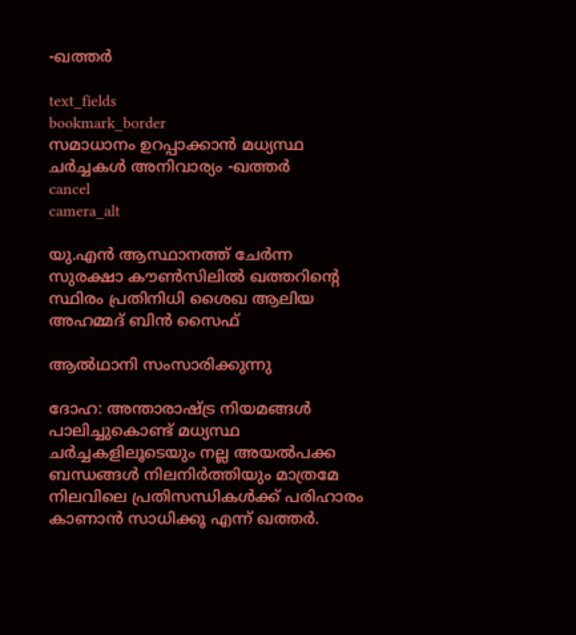-ഖത്തർ

text_fields
bookmark_border
സമാധാനം ഉറപ്പാക്കാൻ മധ്യസ്ഥ ചർച്ചകൾ അനിവാര്യം -ഖത്തർ
cancel
camera_alt

യു.എൻ ആസ്ഥാനത്ത് ചേർന്ന സുരക്ഷാ കൗൺസിലിൽ ഖത്തറിന്റെ സ്ഥിരം പ്രതിനിധി ശൈഖ ആലിയ അഹമ്മദ് ബിൻ സൈഫ്

ആൽഥാനി സംസാരിക്കുന്നു

ദോഹ: അന്താരാഷ്ട്ര നിയമങ്ങൾ പാലിച്ചുകൊണ്ട് മധ്യസ്ഥ ചർച്ചകളിലൂടെയും നല്ല അയൽപക്ക ബന്ധങ്ങൾ നിലനിർത്തിയും മാത്രമേ നിലവിലെ പ്രതിസന്ധികൾക്ക് പരിഹാരം കാണാൻ സാധിക്കൂ എന്ന് ഖത്തർ.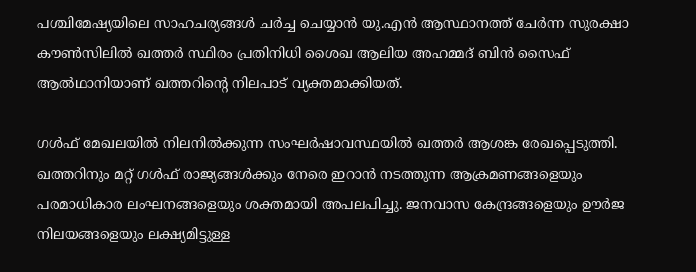പശ്ചിമേഷ്യയിലെ സാഹചര്യങ്ങൾ ചർച്ച ചെയ്യാൻ യു.എൻ ആസ്ഥാനത്ത് ചേർന്ന സുരക്ഷാ കൗൺസിലിൽ ഖത്തർ സ്ഥിരം പ്രതിനിധി ശൈഖ ആലിയ അഹമ്മദ് ബിൻ സൈഫ് ആൽഥാനിയാണ് ഖത്തറിന്റെ നിലപാട് വ്യക്തമാക്കിയത്.

ഗൾഫ് മേഖലയിൽ നിലനിൽക്കുന്ന സംഘർഷാവസ്ഥയിൽ ഖത്തർ ആശങ്ക രേഖപ്പെടുത്തി. ഖത്തറിനും മറ്റ് ഗൾഫ് രാജ്യങ്ങൾക്കും നേരെ ഇറാൻ നടത്തുന്ന ആക്രമണങ്ങളെയും പരമാധികാര ലംഘനങ്ങളെയും ശക്തമായി അപലപിച്ചു. ജനവാസ കേന്ദ്രങ്ങളെയും ഊർജ നിലയങ്ങളെയും ലക്ഷ്യമിട്ടുള്ള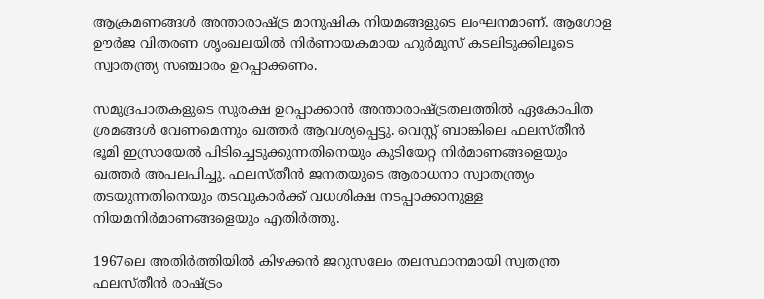ആക്രമണങ്ങൾ അന്താരാഷ്ട്ര മാനുഷിക നിയമങ്ങളുടെ ലംഘനമാണ്. ആഗോള ഊർജ വിതരണ ശൃംഖലയിൽ നിർണായകമായ ഹുർമുസ് കടലിടുക്കിലൂടെ സ്വാതന്ത്ര്യ സഞ്ചാരം ഉറപ്പാക്കണം.

സമുദ്രപാതകളുടെ സുരക്ഷ ഉറപ്പാക്കാൻ അന്താരാഷ്ട്രതലത്തിൽ ഏകോപിത ശ്രമങ്ങൾ വേണമെന്നും ഖത്തർ ആവശ്യപ്പെട്ടു. വെസ്റ്റ് ബാങ്കിലെ ഫലസ്തീൻ ഭൂമി ഇസ്രായേൽ പിടിച്ചെടുക്കുന്നതിനെയും കുടിയേറ്റ നിർമാണങ്ങളെയും ഖത്തർ അപലപിച്ചു. ഫലസ്തീൻ ജനതയുടെ ആരാധനാ സ്വാതന്ത്ര്യം തടയുന്നതിനെയും തടവുകാർക്ക് വധശിക്ഷ നടപ്പാക്കാനുള്ള നിയമനിർമാണങ്ങളെയും എതിർത്തു.

1967ലെ അതിർത്തിയിൽ കിഴക്കൻ ജറുസലേം തലസ്ഥാനമായി സ്വതന്ത്ര ഫലസ്തീൻ രാഷ്ട്രം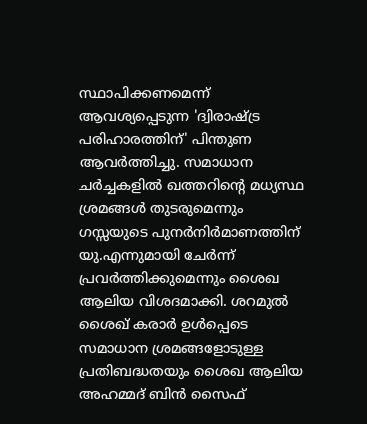സ്ഥാപിക്കണമെന്ന് ആവശ്യപ്പെടുന്ന 'ദ്വിരാഷ്ട്ര പരിഹാരത്തിന്' പിന്തുണ ആവർത്തിച്ചു. സമാധാന ചർച്ചകളിൽ ഖത്തറിന്റെ മധ്യസ്ഥ ശ്രമങ്ങൾ തുടരുമെന്നും ഗസ്സയുടെ പുനർനിർമാണത്തിന് യു.എന്നുമായി ചേർന്ന് പ്രവർത്തിക്കുമെന്നും ശൈഖ ആലിയ വിശദമാക്കി. ശറമുൽ ശൈഖ് കരാർ ഉൾപ്പെടെ സമാധാന ശ്രമങ്ങളോടുള്ള പ്രതിബദ്ധതയും ശൈഖ ആലിയ അഹമ്മദ് ബിൻ സൈഫ്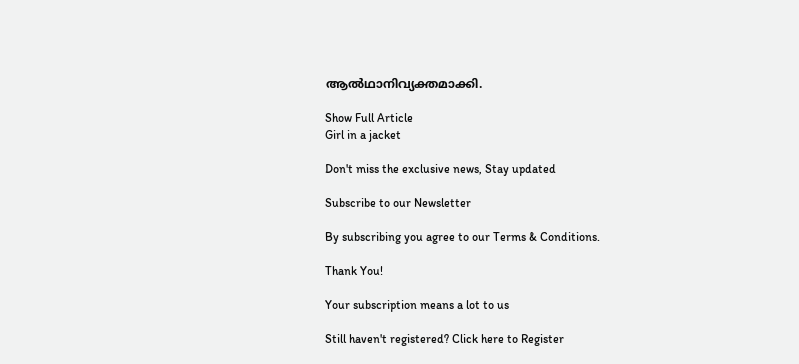ആൽഥാനിവ്യക്തമാക്കി.

Show Full Article
Girl in a jacket

Don't miss the exclusive news, Stay updated

Subscribe to our Newsletter

By subscribing you agree to our Terms & Conditions.

Thank You!

Your subscription means a lot to us

Still haven't registered? Click here to Register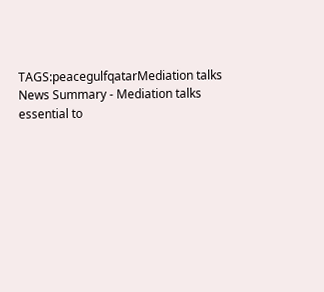TAGS:peacegulfqatarMediation talks
News Summary - Mediation talks essential to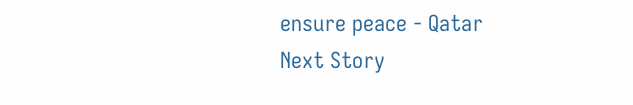ensure peace - Qatar
Next Story